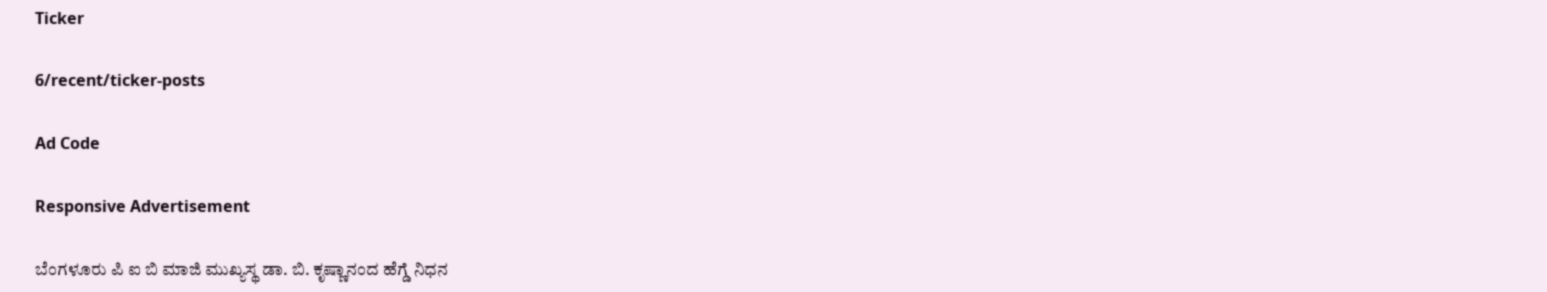Ticker

6/recent/ticker-posts

Ad Code

Responsive Advertisement

ಬೆಂಗಳೂರು ಪಿ ಐ ಬಿ ಮಾಜಿ ಮುಖ್ಯಸ್ಥ ಡಾ. ಬಿ. ಕೃಷ್ಣಾನಂದ ಹೆಗ್ಡೆ ನಿಧನ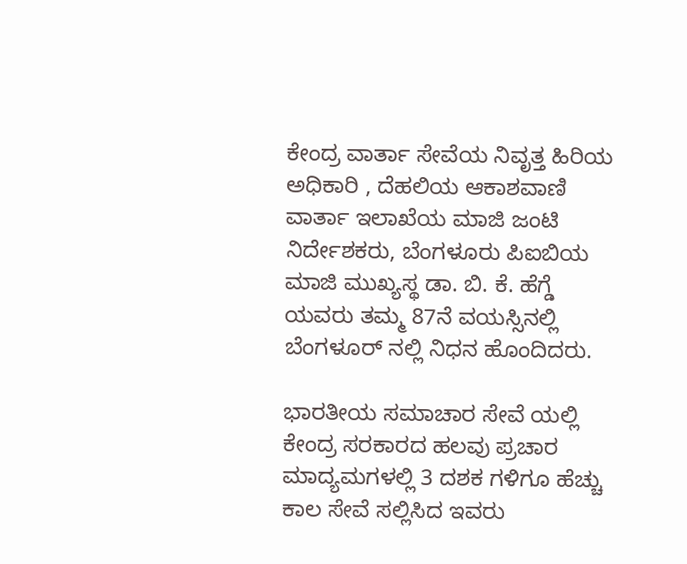ಕೇಂದ್ರ ವಾರ್ತಾ ಸೇವೆಯ ನಿವೃತ್ತ ಹಿರಿಯ ಅಧಿಕಾರಿ , ದೆಹಲಿಯ ಆಕಾಶವಾಣಿ ವಾರ್ತಾ ಇಲಾಖೆಯ ಮಾಜಿ ಜಂಟಿ ನಿರ್ದೇಶಕರು, ಬೆಂಗಳೂರು ಪಿಐಬಿಯ ಮಾಜಿ ಮುಖ್ಯಸ್ಥ ಡಾ. ಬಿ. ಕೆ. ಹೆಗ್ಡೆ ಯವರು ತಮ್ಮ 87ನೆ ವಯಸ್ಸಿನಲ್ಲಿ ಬೆಂಗಳೂರ್ ನಲ್ಲಿ ನಿಧನ ಹೊಂದಿದರು.

ಭಾರತೀಯ ಸಮಾಚಾರ ಸೇವೆ ಯಲ್ಲಿ ಕೇಂದ್ರ ಸರಕಾರದ ಹಲವು ಪ್ರಚಾರ ಮಾದ್ಯಮಗಳಲ್ಲಿ 3 ದಶಕ ಗಳಿಗೂ ಹೆಚ್ಚು ಕಾಲ ಸೇವೆ ಸಲ್ಲಿಸಿದ ಇವರು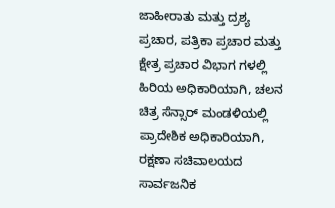ಜಾಹೀರಾತು ಮತ್ತು ದ್ರಶ್ಯ ಪ್ರಚಾರ, ಪತ್ರಿಕಾ ಪ್ರಚಾರ ಮತ್ತು ಕ್ಷೇತ್ರ ಪ್ರಚಾರ ವಿಭಾಗ ಗಳಲ್ಲಿ ಹಿರಿಯ ಅಧಿಕಾರಿಯಾಗಿ, ಚಲನ ಚಿತ್ರ ಸೆನ್ಸಾರ್ ಮಂಡಳಿಯಲ್ಲಿ ಪ್ರಾದೇಶಿಕ ಅಧಿಕಾರಿಯಾಗಿ, ರಕ್ಷಣಾ ಸಚಿವಾಲಯದ ಸಾರ್ವಜನಿಕ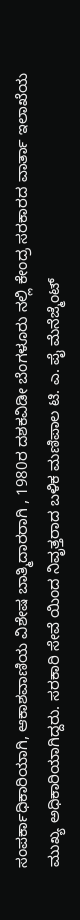ಸಂಪರ್ಕಾಧಿಕಾರಿಯಾಗಿ, ಆಕಾಶವಾಣಿಯ ವಿಶೇಷ ಬಾತ್ಮಿದಾರರಾಗಿ , 1980ರ ದಶಕವಿಡೀ ಬೆಂಗಳೂರು ನಲ್ಲಿ ಕೇಂದ್ರ ಸರಕಾರದ ವಾರ್ತಾ ಇಲಾಖೆಯ ಮುಖ್ಯ ಅಧಿಕಾರಿಯಾಗಿದ್ದರು. ಸರಕಾರಿ ಸೇವೆ ಯಿಂದ ನಿವೃತ್ತರಾದ ಬಳಿಕ ಮಣಿಪಾಲ ಟಿ. ಎ. ಪೈ ಮೆನೆಜ್ಮೆಂಟ್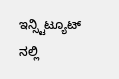ಇನ್ಸ್ಟಿಟ್ಯೂಟ್ ನಲ್ಲಿ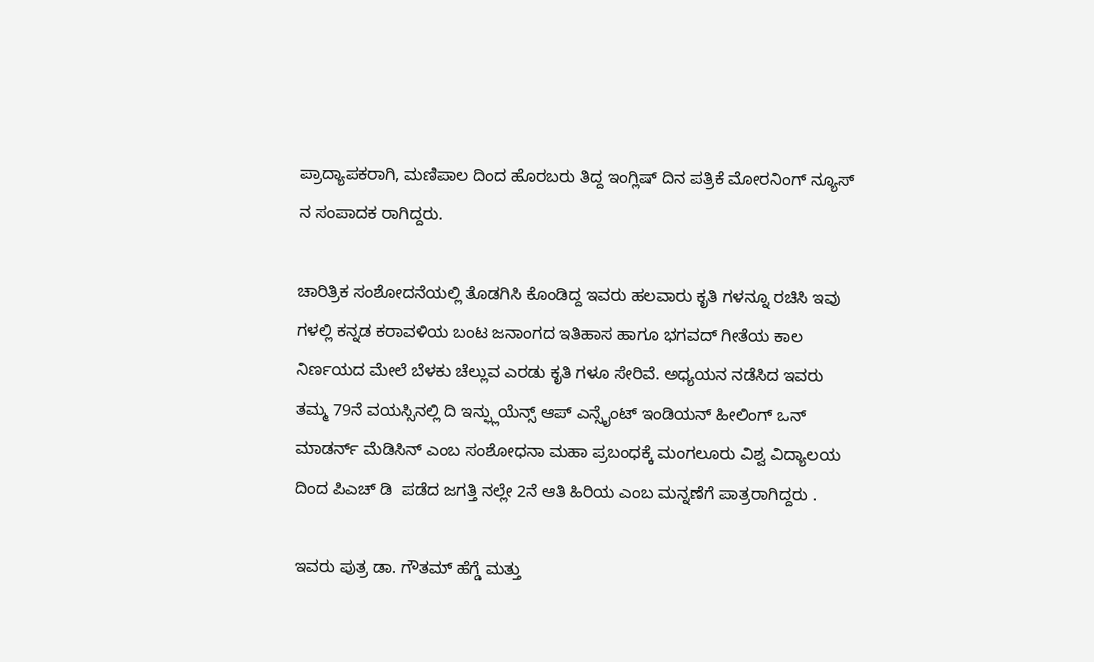ಪ್ರಾದ್ಯಾಪಕರಾಗಿ, ಮಣಿಪಾಲ ದಿಂದ ಹೊರಬರು ತಿದ್ದ ಇಂಗ್ಲಿಷ್ ದಿನ ಪತ್ರಿಕೆ ಮೋರನಿಂಗ್ ನ್ಯೂಸ್ ನ ಸಂಪಾದಕ ರಾಗಿದ್ದರು.

ಚಾರಿತ್ರಿಕ ಸಂಶೋದನೆಯಲ್ಲಿ ತೊಡಗಿಸಿ ಕೊಂಡಿದ್ದ ಇವರು ಹಲವಾರು ಕೃತಿ ಗಳನ್ನೂ ರಚಿಸಿ ಇವು ಗಳಲ್ಲಿ ಕನ್ನಡ ಕರಾವಳಿಯ ಬಂಟ ಜನಾಂಗದ ಇತಿಹಾಸ ಹಾಗೂ ಭಗವದ್ ಗೀತೆಯ ಕಾಲ ನಿರ್ಣಯದ ಮೇಲೆ ಬೆಳಕು ಚೆಲ್ಲುವ ಎರಡು ಕೃತಿ ಗಳೂ ಸೇರಿವೆ. ಅಧ್ಯಯನ ನಡೆಸಿದ ಇವರು ತಮ್ಮ 79ನೆ ವಯಸ್ಸಿನಲ್ಲಿ ದಿ ಇನ್ಫ್ಲುಯೆನ್ಸ್ ಆಪ್ ಎನ್ಸೈಂಟ್ ಇಂಡಿಯನ್ ಹೀಲಿಂಗ್ ಒನ್ ಮಾಡರ್ನ್ ಮೆಡಿಸಿನ್ ಎಂಬ ಸಂಶೋಧನಾ ಮಹಾ ಪ್ರಬಂಧಕ್ಕೆ ಮಂಗಲೂರು ವಿಶ್ವ ವಿದ್ಯಾಲಯ ದಿಂದ ಪಿಎಚ್ ಡಿ  ಪಡೆದ ಜಗತ್ತಿ ನಲ್ಲೇ 2ನೆ ಆತಿ ಹಿರಿಯ ಎಂಬ ಮನ್ನಣೆಗೆ ಪಾತ್ರರಾಗಿದ್ದರು .

ಇವರು ಪುತ್ರ ಡಾ. ಗೌತಮ್ ಹೆಗ್ಡೆ ಮತ್ತು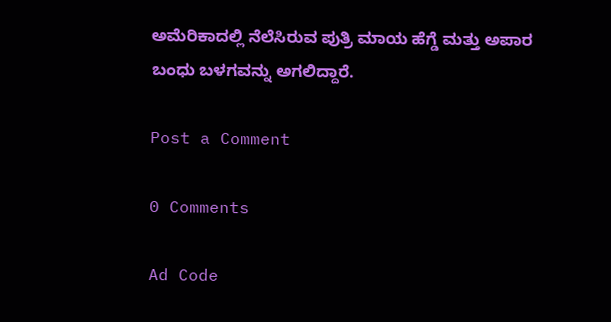ಅಮೆರಿಕಾದಲ್ಲಿ ನೆಲೆಸಿರುವ ಪುತ್ರಿ ಮಾಯ ಹೆಗ್ಡೆ ಮತ್ತು ಅಪಾರ ಬಂಧು ಬಳಗವನ್ನು ಅಗಲಿದ್ದಾರೆ.

Post a Comment

0 Comments

Ad Code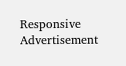Responsive Advertisement